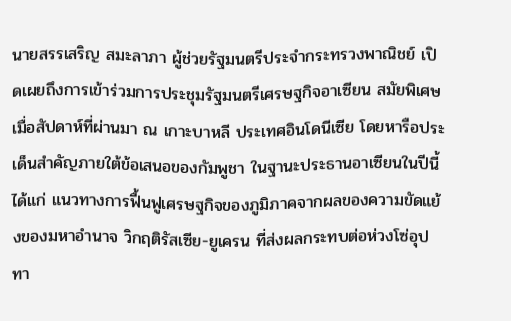นายสรรเสริญ สมะลาภา ผู้ช่วยรัฐมนตรีประจำกระทรวงพาณิชย์ เปิดเผยถึงการเข้าร่วมการประชุมรัฐมนตรีเศรษฐกิจอาเซียน สมัยพิเศษ เมื่อสัปดาห์ที่ผ่านมา ณ เกาะบาหลี ประเทศอินโดนีเซีย โดยหารือประเด็นสำคัญภายใต้ข้อเสนอของกัมพูชา ในฐานะประธานอาเซียนในปีนี้ ได้แก่ แนวทางการฟื้นฟูเศรษฐกิจของภูมิภาคจากผลของความขัดแย้งของมหาอำนาจ วิกฤติรัสเซีย-ยูเครน ที่ส่งผลกระทบต่อห่วงโซ่อุปทา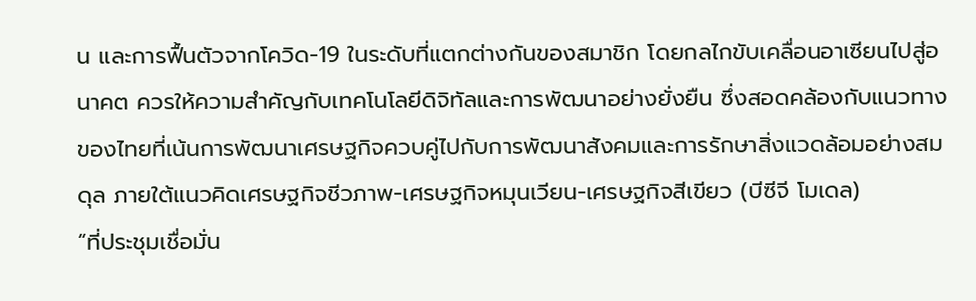น และการฟื้นตัวจากโควิด-19 ในระดับที่แตกต่างกันของสมาชิก โดยกลไกขับเคลื่อนอาเซียนไปสู่อนาคต ควรให้ความสำคัญกับเทคโนโลยีดิจิทัลและการพัฒนาอย่างยั่งยืน ซึ่งสอดคล้องกับแนวทางของไทยที่เน้นการพัฒนาเศรษฐกิจควบคู่ไปกับการพัฒนาสังคมและการรักษาสิ่งแวดล้อมอย่างสมดุล ภายใต้แนวคิดเศรษฐกิจชีวภาพ-เศรษฐกิจหมุนเวียน-เศรษฐกิจสีเขียว (บีซีจี โมเดล)
“ที่ประชุมเชื่อมั่น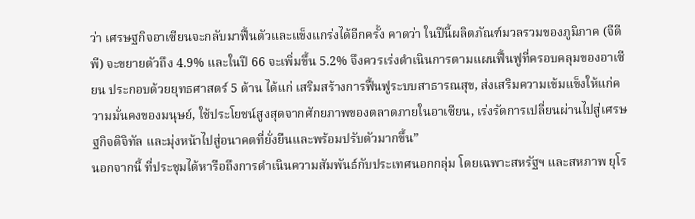ว่า เศรษฐกิจอาเซียนจะกลับมาฟื้นตัวและแข็งแกร่งได้อีกครั้ง คาดว่า ในปีนี้ผลิตภัณฑ์มวลรวมของภูมิภาค (จีดีพี) จะขยายตัวถึง 4.9% และในปี 66 จะเพิ่มขึ้น 5.2% จึงควรเร่งดำเนินการตามแผนฟื้นฟูที่ครอบคลุมของอาเซียน ประกอบด้วยยุทธศาสตร์ 5 ด้าน ได้แก่ เสริมสร้างการฟื้นฟูระบบสาธารณสุข, ส่งเสริมความเข้มแข็งให้แก่ความมั่นคงของมนุษย์, ใช้ประโยชน์สูงสุดจากศักยภาพของตลาดภายในอาเซียน, เร่งรัดการเปลี่ยนผ่านไปสู่เศรษฐกิจดิจิทัล และมุ่งหน้าไปสู่อนาคตที่ยั่งยืนและพร้อมปรับตัวมากขึ้น”
นอกจากนี้ ที่ประชุมได้หารือถึงการดำเนินความสัมพันธ์กับประเทศนอกกลุ่ม โดยเฉพาะสหรัฐฯ และสหภาพ ยุโร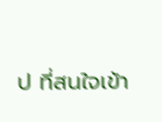ป ที่สนใจเข้า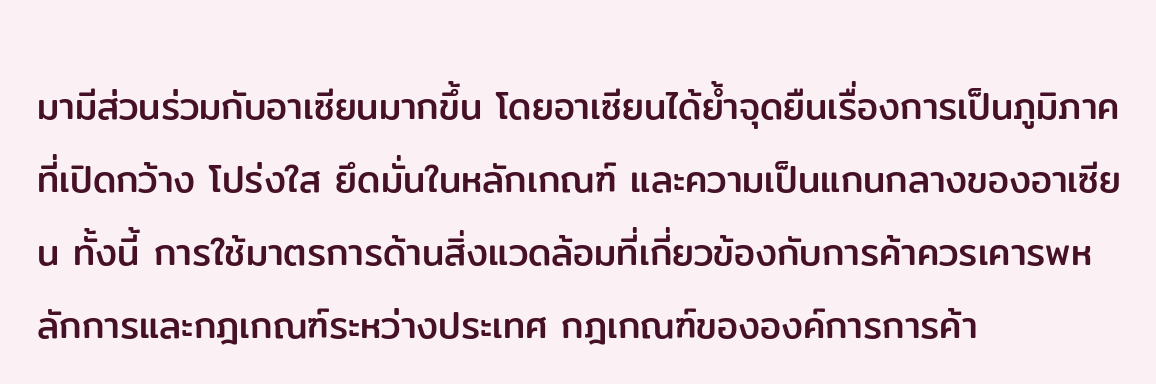มามีส่วนร่วมกับอาเซียนมากขึ้น โดยอาเซียนได้ย้ำจุดยืนเรื่องการเป็นภูมิภาคที่เปิดกว้าง โปร่งใส ยึดมั่นในหลักเกณฑ์ และความเป็นแกนกลางของอาเซียน ทั้งนี้ การใช้มาตรการด้านสิ่งแวดล้อมที่เกี่ยวข้องกับการค้าควรเคารพหลักการและกฎเกณฑ์ระหว่างประเทศ กฎเกณฑ์ขององค์การการค้า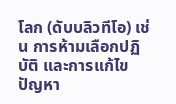โลก (ดับบลิวทีโอ) เช่น การห้ามเลือกปฏิบัติ และการแก้ไขปัญหา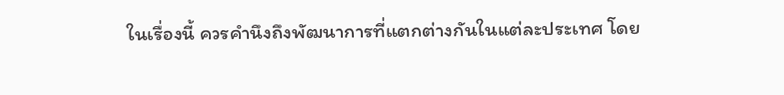ในเรื่องนี้ ควรคำนึงถึงพัฒนาการที่แตกต่างกันในแต่ละประเทศ โดย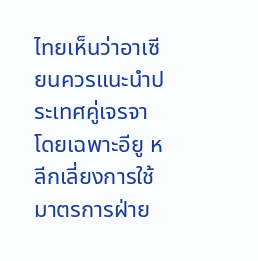ไทยเห็นว่าอาเซียนควรแนะนำประเทศคู่เจรจา โดยเฉพาะอียู หลีกเลี่ยงการใช้มาตรการฝ่าย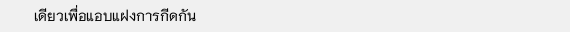เดียวเพื่อแอบแฝงการกีดกัน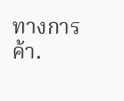ทางการค้า.